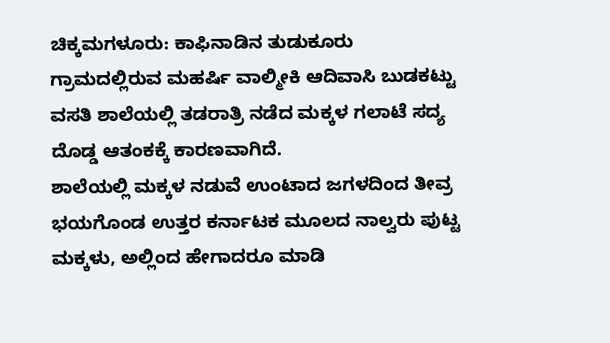ಚಿಕ್ಕಮಗಳೂರು: ಕಾಫಿನಾಡಿನ ತುಡುಕೂರು ಗ್ರಾಮದಲ್ಲಿರುವ ಮಹರ್ಷಿ ವಾಲ್ಮೀಕಿ ಆದಿವಾಸಿ ಬುಡಕಟ್ಟು ವಸತಿ ಶಾಲೆಯಲ್ಲಿ ತಡರಾತ್ರಿ ನಡೆದ ಮಕ್ಕಳ ಗಲಾಟೆ ಸದ್ಯ ದೊಡ್ಡ ಆತಂಕಕ್ಕೆ ಕಾರಣವಾಗಿದೆ.
ಶಾಲೆಯಲ್ಲಿ ಮಕ್ಕಳ ನಡುವೆ ಉಂಟಾದ ಜಗಳದಿಂದ ತೀವ್ರ ಭಯಗೊಂಡ ಉತ್ತರ ಕರ್ನಾಟಕ ಮೂಲದ ನಾಲ್ವರು ಪುಟ್ಟ ಮಕ್ಕಳು, ಅಲ್ಲಿಂದ ಹೇಗಾದರೂ ಮಾಡಿ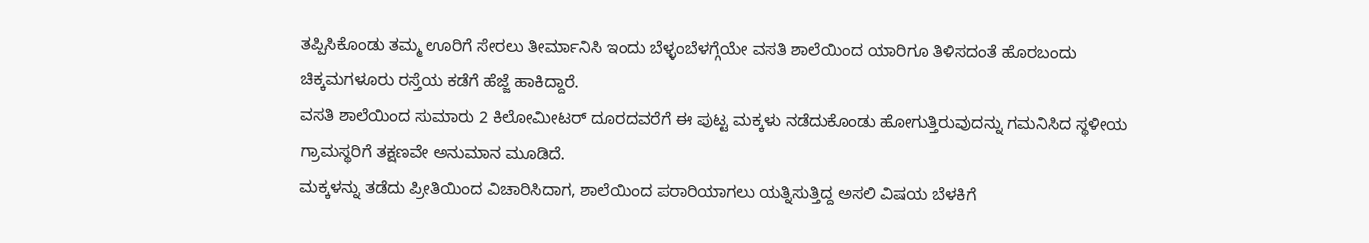ತಪ್ಪಿಸಿಕೊಂಡು ತಮ್ಮ ಊರಿಗೆ ಸೇರಲು ತೀರ್ಮಾನಿಸಿ ಇಂದು ಬೆಳ್ಳಂಬೆಳಗ್ಗೆಯೇ ವಸತಿ ಶಾಲೆಯಿಂದ ಯಾರಿಗೂ ತಿಳಿಸದಂತೆ ಹೊರಬಂದು ಚಿಕ್ಕಮಗಳೂರು ರಸ್ತೆಯ ಕಡೆಗೆ ಹೆಜ್ಜೆ ಹಾಕಿದ್ದಾರೆ.
ವಸತಿ ಶಾಲೆಯಿಂದ ಸುಮಾರು 2 ಕಿಲೋಮೀಟರ್ ದೂರದವರೆಗೆ ಈ ಪುಟ್ಟ ಮಕ್ಕಳು ನಡೆದುಕೊಂಡು ಹೋಗುತ್ತಿರುವುದನ್ನು ಗಮನಿಸಿದ ಸ್ಥಳೀಯ ಗ್ರಾಮಸ್ಥರಿಗೆ ತಕ್ಷಣವೇ ಅನುಮಾನ ಮೂಡಿದೆ.
ಮಕ್ಕಳನ್ನು ತಡೆದು ಪ್ರೀತಿಯಿಂದ ವಿಚಾರಿಸಿದಾಗ, ಶಾಲೆಯಿಂದ ಪರಾರಿಯಾಗಲು ಯತ್ನಿಸುತ್ತಿದ್ದ ಅಸಲಿ ವಿಷಯ ಬೆಳಕಿಗೆ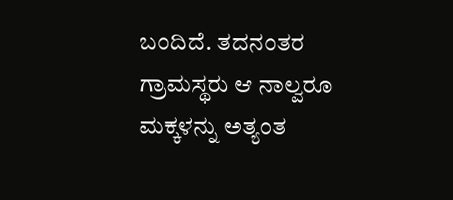ಬಂದಿದೆ. ತದನಂತರ ಗ್ರಾಮಸ್ಥರು ಆ ನಾಲ್ವರೂ ಮಕ್ಕಳನ್ನು ಅತ್ಯಂತ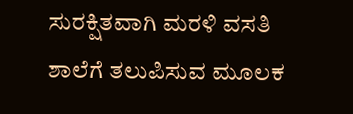ಸುರಕ್ಷಿತವಾಗಿ ಮರಳಿ ವಸತಿ ಶಾಲೆಗೆ ತಲುಪಿಸುವ ಮೂಲಕ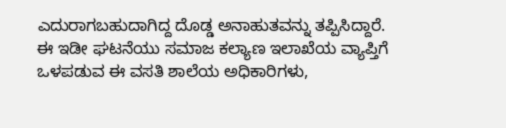ಎದುರಾಗಬಹುದಾಗಿದ್ದ ದೊಡ್ಡ ಅನಾಹುತವನ್ನು ತಪ್ಪಿಸಿದ್ದಾರೆ.
ಈ ಇಡೀ ಘಟನೆಯು ಸಮಾಜ ಕಲ್ಯಾಣ ಇಲಾಖೆಯ ವ್ಯಾಪ್ತಿಗೆ ಒಳಪಡುವ ಈ ವಸತಿ ಶಾಲೆಯ ಅಧಿಕಾರಿಗಳು,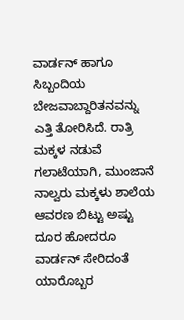ವಾರ್ಡನ್ ಹಾಗೂ ಸಿಬ್ಬಂದಿಯ ಬೇಜವಾಬ್ದಾರಿತನವನ್ನು ಎತ್ತಿ ತೋರಿಸಿದೆ. ರಾತ್ರಿ ಮಕ್ಕಳ ನಡುವೆ ಗಲಾಟೆಯಾಗಿ, ಮುಂಜಾನೆ ನಾಲ್ವರು ಮಕ್ಕಳು ಶಾಲೆಯ ಆವರಣ ಬಿಟ್ಟು ಅಷ್ಟು ದೂರ ಹೋದರೂ ವಾರ್ಡನ್ ಸೇರಿದಂತೆ ಯಾರೊಬ್ಬರ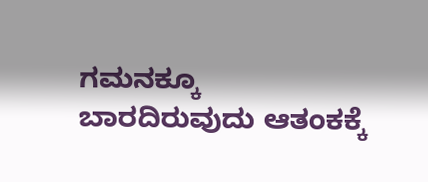ಗಮನಕ್ಕೂ ಬಾರದಿರುವುದು ಆತಂಕಕ್ಕೆ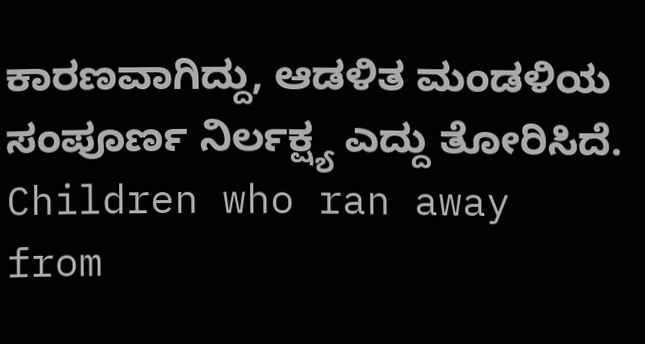ಕಾರಣವಾಗಿದ್ದು, ಆಡಳಿತ ಮಂಡಳಿಯ ಸಂಪೂರ್ಣ ನಿರ್ಲಕ್ಷ್ಯ ಎದ್ದು ತೋರಿಸಿದೆ.
Children who ran away from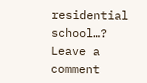residential school…?
Leave a comment